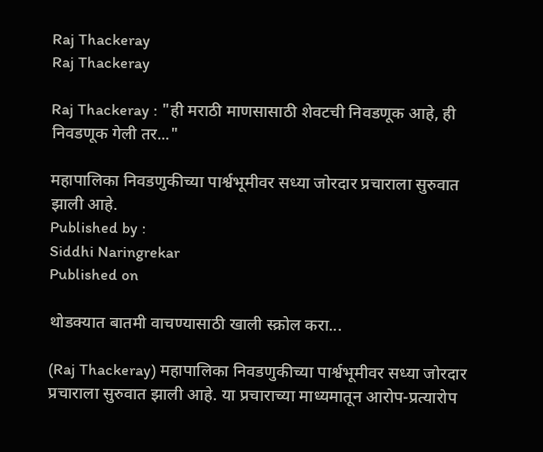Raj Thackeray
Raj Thackeray

Raj Thackeray : "ही मराठी माणसासाठी शेवटची निवडणूक आहे, ही निवडणूक गेली तर..."

महापालिका निवडणुकीच्या पार्श्वभूमीवर सध्या जोरदार प्रचाराला सुरुवात झाली आहे.
Published by :
Siddhi Naringrekar
Published on

थोडक्यात बातमी वाचण्यासाठी खाली स्क्रोल करा...

(Raj Thackeray) महापालिका निवडणुकीच्या पार्श्वभूमीवर सध्या जोरदार प्रचाराला सुरुवात झाली आहे. या प्रचाराच्या माध्यमातून आरोप-प्रत्यारोप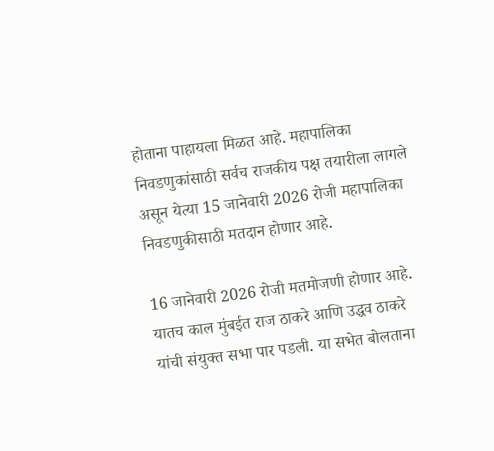होताना पाहायला मिळत आहे. महापालिका निवडणुकांसाठी सर्वच राजकीय पक्ष तयारीला लागले असून येत्या 15 जानेवारी 2026 रोजी महापालिका निवडणुकीसाठी मतदान होणार आहे.

16 जानेवारी 2026 रोजी मतमोजणी होणार आहे. यातच काल मुंबईत राज ठाकरे आणि उद्धव ठाकरे यांची संयुक्त सभा पार पडली. या सभेत बोलताना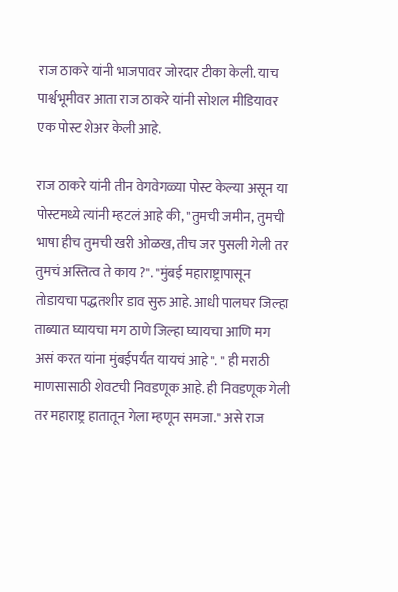राज ठाकरे यांनी भाजपावर जोरदार टीका केली. याच पार्श्वभूमीवर आता राज ठाकरे यांनी सोशल मीडियावर एक पोस्ट शेअर केली आहे.

राज ठाकरे यांनी तीन वेगवेगळ्या पोस्ट केल्या असून या पोस्टमध्ये त्यांनी म्हटलं आहे की, "तुमची जमीन, तुमची भाषा हीच तुमची खरी ओळख, तीच जर पुसली गेली तर तुमचं अस्तित्व ते काय ?". "मुंबई महाराष्ट्रापासून तोडायचा पद्धतशीर डाव सुरु आहे. आधी पालघर जिल्हा ताब्यात घ्यायचा मग ठाणे जिल्हा घ्यायचा आणि मग असं करत यांना मुंबईपर्यंत यायचं आहे". " ही मराठी माणसासाठी शेवटची निवडणूक आहे. ही निवडणूक गेली तर महाराष्ट्र हातातून गेला म्हणून समजा." असे राज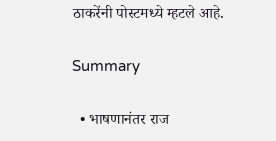ठाकरेंनी पोस्टमध्ये म्हटले आहे.

Summary

  • भाषणानंतर राज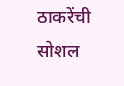ठाकरेंची सोशल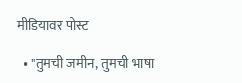मीडियावर पोस्ट

  • "तुमची जमीन, तुमची भाषा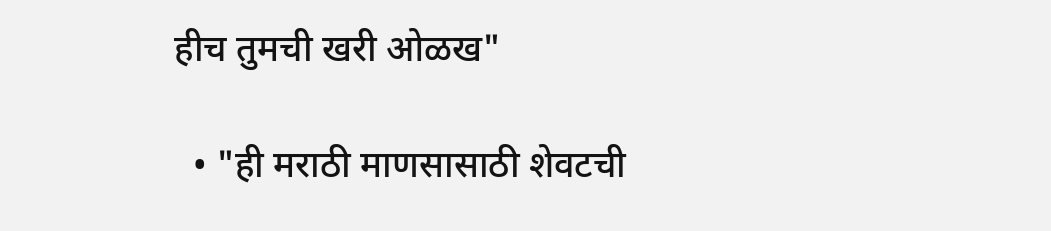हीच तुमची खरी ओळख"

  • "ही मराठी माणसासाठी शेवटची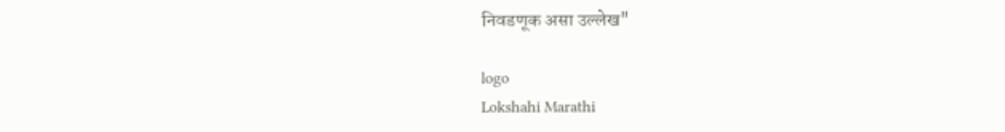निवडणूक असा उल्लेख"

logo
Lokshahi Marathi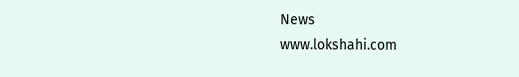News
www.lokshahi.com